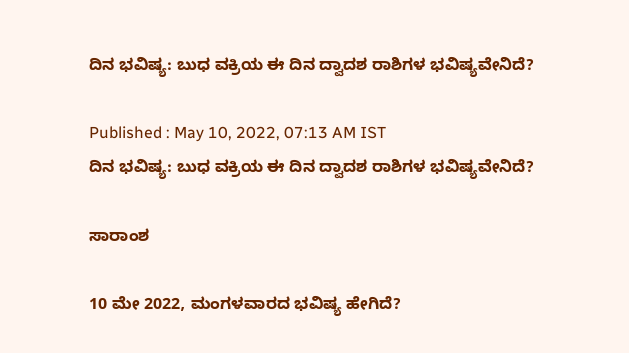ದಿನ ಭವಿಷ್ಯ: ಬುಧ ವಕ್ರಿಯ ಈ ದಿನ ದ್ವಾದಶ ರಾಶಿಗಳ ಭವಿಷ್ಯವೇನಿದೆ?

Published : May 10, 2022, 07:13 AM IST
ದಿನ ಭವಿಷ್ಯ: ಬುಧ ವಕ್ರಿಯ ಈ ದಿನ ದ್ವಾದಶ ರಾಶಿಗಳ ಭವಿಷ್ಯವೇನಿದೆ?

ಸಾರಾಂಶ

10 ಮೇ 2022, ಮಂಗಳವಾರದ ಭವಿಷ್ಯ ಹೇಗಿದೆ?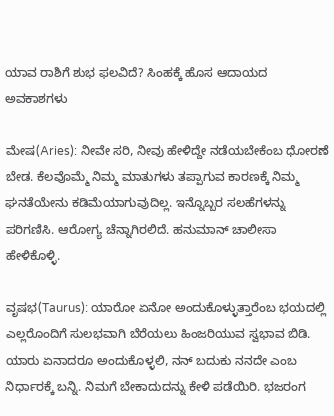ಯಾವ ರಾಶಿಗೆ ಶುಭ ಫಲವಿದೆ? ಸಿಂಹಕ್ಕೆ ಹೊಸ ಆದಾಯದ ಅವಕಾಶಗಳು

ಮೇಷ(Aries): ನೀವೇ ಸರಿ, ನೀವು ಹೇಳಿದ್ದೇ ನಡೆಯಬೇಕೆಂಬ ಧೋರಣೆ ಬೇಡ. ಕೆಲವೊಮ್ಮೆ ನಿಮ್ಮ ಮಾತುಗಳು ತಪ್ಪಾಗುವ ಕಾರಣಕ್ಕೆ ನಿಮ್ಮ ಘನತೆಯೇನು ಕಡಿಮೆಯಾಗುವುದಿಲ್ಲ. ಇನ್ನೊಬ್ಬರ ಸಲಹೆಗಳನ್ನು ಪರಿಗಣಿಸಿ. ಆರೋಗ್ಯ ಚೆನ್ನಾಗಿರಲಿದೆ. ಹನುಮಾನ್ ಚಾಲೀಸಾ ಹೇಳಿಕೊಳ್ಳಿ.

ವೃಷಭ(Taurus): ಯಾರೋ ಏನೋ ಅಂದುಕೊಳ್ಳುತ್ತಾರೆಂಬ ಭಯದಲ್ಲಿ ಎಲ್ಲರೊಂದಿಗೆ ಸುಲಭವಾಗಿ ಬೆರೆಯಲು ಹಿಂಜರಿಯುವ ಸ್ವಭಾವ ಬಿಡಿ. ಯಾರು ಏನಾದರೂ ಅಂದುಕೊಳ್ಳಲಿ, ನನ್ ಬದುಕು ನನದೇ ಎಂಬ ನಿರ್ಧಾರಕ್ಕೆ ಬನ್ನಿ. ನಿಮಗೆ ಬೇಕಾದುದನ್ನು ಕೇಳಿ ಪಡೆಯಿರಿ. ಭಜರಂಗ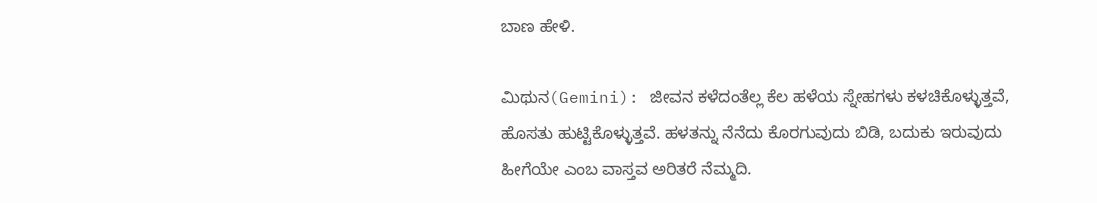ಬಾಣ ಹೇಳಿ.

ಮಿಥುನ(Gemini): ಜೀವನ ಕಳೆದಂತೆಲ್ಲ ಕೆಲ ಹಳೆಯ ಸ್ನೇಹಗಳು ಕಳಚಿಕೊಳ್ಳುತ್ತವೆ, ಹೊಸತು ಹುಟ್ಟಿಕೊಳ್ಳುತ್ತವೆ. ಹಳತನ್ನು ನೆನೆದು ಕೊರಗುವುದು ಬಿಡಿ, ಬದುಕು ಇರುವುದು ಹೀಗೆಯೇ ಎಂಬ ವಾಸ್ತವ ಅರಿತರೆ ನೆಮ್ಮದಿ.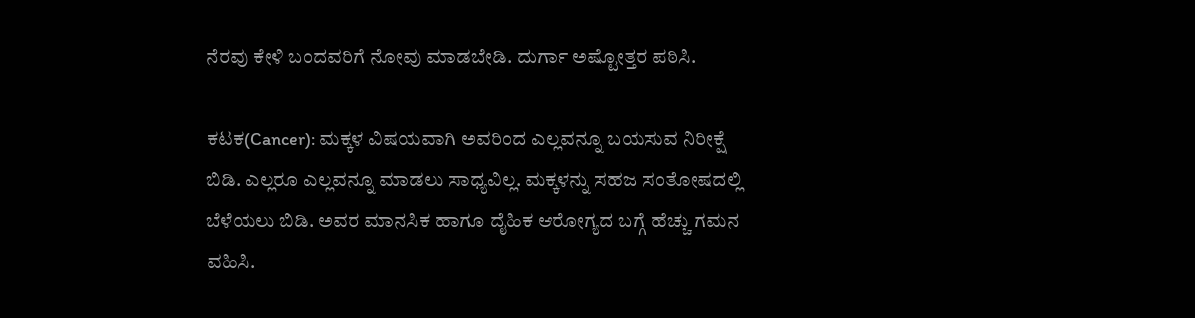ನೆರವು ಕೇಳಿ ಬಂದವರಿಗೆ ನೋವು ಮಾಡಬೇಡಿ. ದುರ್ಗಾ ಅಷ್ಟೋತ್ತರ ಪಠಿಸಿ.

ಕಟಕ(Cancer): ಮಕ್ಕಳ ವಿಷಯವಾಗಿ ಅವರಿಂದ ಎಲ್ಲವನ್ನೂ ಬಯಸುವ ನಿರೀಕ್ಷೆ ಬಿಡಿ. ಎಲ್ಲರೂ ಎಲ್ಲವನ್ನೂ ಮಾಡಲು ಸಾಧ್ಯವಿಲ್ಲ. ಮಕ್ಕಳನ್ನು ಸಹಜ ಸಂತೋಷದಲ್ಲಿ ಬೆಳೆಯಲು ಬಿಡಿ. ಅವರ ಮಾನಸಿಕ ಹಾಗೂ ದೈಹಿಕ ಆರೋಗ್ಯದ ಬಗ್ಗೆ ಹೆಚ್ಚು ಗಮನ ವಹಿಸಿ.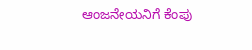ಆಂಜನೇಯನಿಗೆ ಕೆಂಪು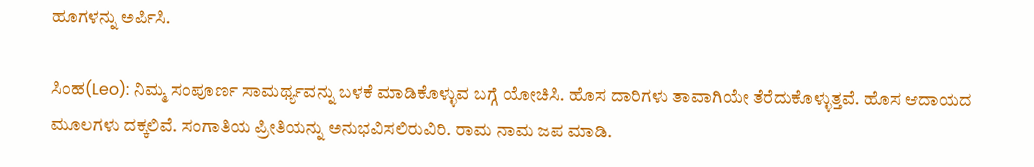ಹೂಗಳನ್ನು ಅರ್ಪಿಸಿ.

ಸಿಂಹ(Leo): ನಿಮ್ಮ ಸಂಪೂರ್ಣ ಸಾಮರ್ಥ್ಯವನ್ನು ಬಳಕೆ ಮಾಡಿಕೊಳ್ಳುವ ಬಗ್ಗೆ ಯೋಚಿಸಿ. ಹೊಸ ದಾರಿಗಳು ತಾವಾಗಿಯೇ ತೆರೆದುಕೊಳ್ಳುತ್ತವೆ. ಹೊಸ ಆದಾಯದ ಮೂಲಗಳು ದಕ್ಕಲಿವೆ. ಸಂಗಾತಿಯ ಪ್ರೀತಿಯನ್ನು ಅನುಭವಿಸಲಿರುವಿರಿ. ರಾಮ ನಾಮ ಜಪ ಮಾಡಿ.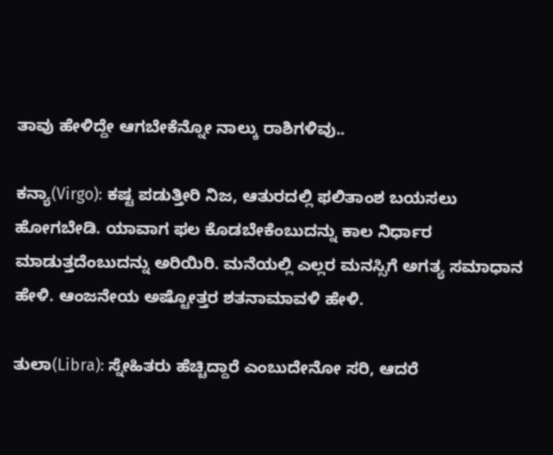ತಾವು ಹೇಳಿದ್ದೇ ಆಗಬೇಕೆನ್ನೋ ನಾಲ್ಕು ರಾಶಿಗಳಿವು..

ಕನ್ಯಾ(Virgo): ಕಷ್ಟ ಪಡುತ್ತೀರಿ ನಿಜ, ಆತುರದಲ್ಲಿ ಫಲಿತಾಂಶ ಬಯಸಲು ಹೋಗಬೇಡಿ. ಯಾವಾಗ ಫಲ ಕೊಡಬೇಕೆಂಬುದನ್ನು ಕಾಲ ನಿರ್ಧಾರ ಮಾಡುತ್ತದೆಂಬುದನ್ನು ಅರಿಯಿರಿ. ಮನೆಯಲ್ಲಿ ಎಲ್ಲರ ಮನಸ್ಸಿಗೆ ಅಗತ್ಯ ಸಮಾಧಾನ ಹೇಳಿ. ಆಂಜನೇಯ ಅಷ್ಟೋತ್ತರ ಶತನಾಮಾವಳಿ ಹೇಳಿ.

ತುಲಾ(Libra): ಸ್ನೇಹಿತರು ಹೆಚ್ಚಿದ್ದಾರೆ ಎಂಬುದೇನೋ ಸರಿ, ಆದರೆ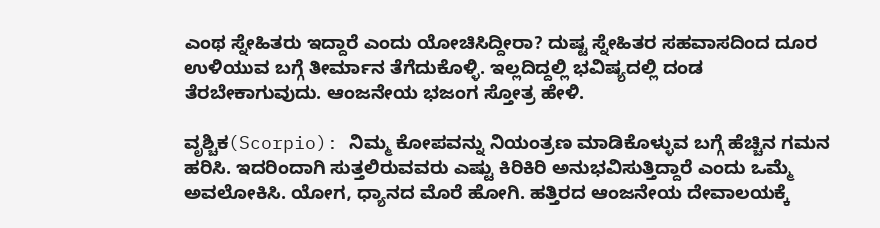ಎಂಥ ಸ್ನೇಹಿತರು ಇದ್ದಾರೆ ಎಂದು ಯೋಚಿಸಿದ್ದೀರಾ? ದುಷ್ಟ ಸ್ನೇಹಿತರ ಸಹವಾಸದಿಂದ ದೂರ ಉಳಿಯುವ ಬಗ್ಗೆ ತೀರ್ಮಾನ ತೆಗೆದುಕೊಳ್ಳಿ. ಇಲ್ಲದಿದ್ದಲ್ಲಿ ಭವಿಷ್ಯದಲ್ಲಿ ದಂಡ ತೆರಬೇಕಾಗುವುದು. ಆಂಜನೇಯ ಭಜಂಗ ಸ್ತೋತ್ರ ಹೇಳಿ.

ವೃಶ್ಚಿಕ(Scorpio): ನಿಮ್ಮ ಕೋಪವನ್ನು ನಿಯಂತ್ರಣ ಮಾಡಿಕೊಳ್ಳುವ ಬಗ್ಗೆ ಹೆಚ್ಚಿನ ಗಮನ ಹರಿಸಿ. ಇದರಿಂದಾಗಿ ಸುತ್ತಲಿರುವವರು ಎಷ್ಟು ಕಿರಿಕಿರಿ ಅನುಭವಿಸುತ್ತಿದ್ದಾರೆ ಎಂದು ಒಮ್ಮೆ ಅವಲೋಕಿಸಿ. ಯೋಗ, ಧ್ಯಾನದ ಮೊರೆ ಹೋಗಿ. ಹತ್ತಿರದ ಆಂಜನೇಯ ದೇವಾಲಯಕ್ಕೆ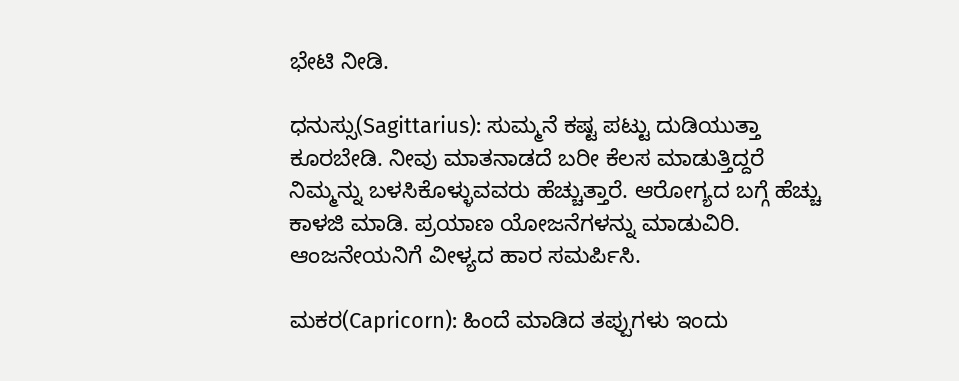ಭೇಟಿ ನೀಡಿ.

ಧನುಸ್ಸು(Sagittarius): ಸುಮ್ಮನೆ ಕಷ್ಟ ಪಟ್ಟು ದುಡಿಯುತ್ತಾ ಕೂರಬೇಡಿ. ನೀವು ಮಾತನಾಡದೆ ಬರೀ ಕೆಲಸ ಮಾಡುತ್ತಿದ್ದರೆ ನಿಮ್ಮನ್ನು ಬಳಸಿಕೊಳ್ಳುವವರು ಹೆಚ್ಚುತ್ತಾರೆ. ಆರೋಗ್ಯದ ಬಗ್ಗೆ ಹೆಚ್ಚು ಕಾಳಜಿ ಮಾಡಿ. ಪ್ರಯಾಣ ಯೋಜನೆಗಳನ್ನು ಮಾಡುವಿರಿ. ಆಂಜನೇಯನಿಗೆ ವೀಳ್ಯದ ಹಾರ ಸಮರ್ಪಿಸಿ.

ಮಕರ(Capricorn): ಹಿಂದೆ ಮಾಡಿದ ತಪ್ಪುಗಳು ಇಂದು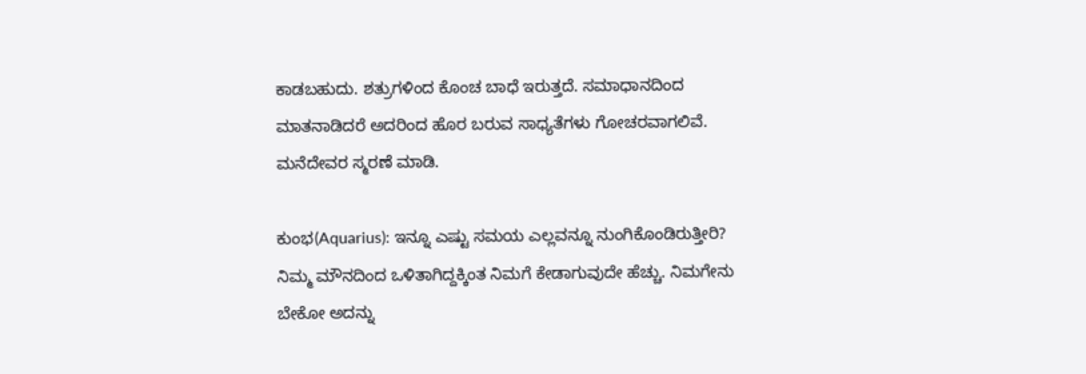ಕಾಡಬಹುದು. ಶತ್ರುಗಳಿಂದ ಕೊಂಚ ಬಾಧೆ ಇರುತ್ತದೆ. ಸಮಾಧಾನದಿಂದ ಮಾತನಾಡಿದರೆ ಅದರಿಂದ ಹೊರ ಬರುವ ಸಾಧ್ಯತೆಗಳು ಗೋಚರವಾಗಲಿವೆ.  ಮನೆದೇವರ ಸ್ಮರಣೆ ಮಾಡಿ.

ಕುಂಭ(Aquarius): ಇನ್ನೂ ಎಷ್ಟು ಸಮಯ ಎಲ್ಲವನ್ನೂ ನುಂಗಿಕೊಂಡಿರುತ್ತೀರಿ? ನಿಮ್ಮ ಮೌನದಿಂದ ಒಳಿತಾಗಿದ್ದಕ್ಕಿಂತ ನಿಮಗೆ ಕೇಡಾಗುವುದೇ ಹೆಚ್ಚು. ನಿಮಗೇನು ಬೇಕೋ ಅದನ್ನು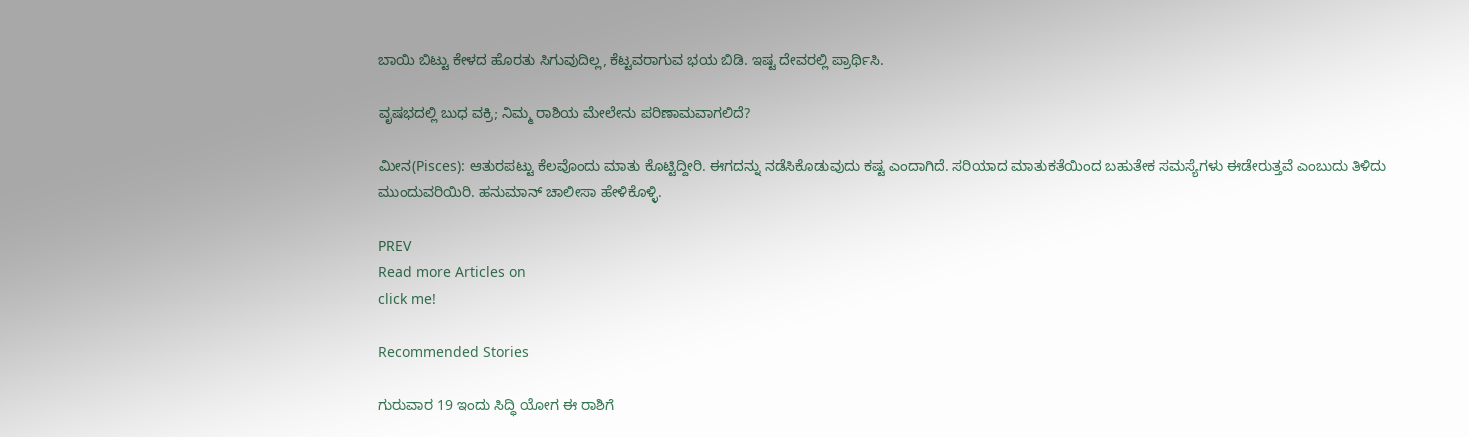ಬಾಯಿ ಬಿಟ್ಟು ಕೇಳದ ಹೊರತು ಸಿಗುವುದಿಲ್ಲ, ಕೆಟ್ಟವರಾಗುವ ಭಯ ಬಿಡಿ. ಇಷ್ಟ ದೇವರಲ್ಲಿ ಪ್ರಾರ್ಥಿಸಿ.

ವೃಷಭದಲ್ಲಿ ಬುಧ ವಕ್ರಿ; ನಿಮ್ಮ ರಾಶಿಯ ಮೇಲೇನು ಪರಿಣಾಮವಾಗಲಿದೆ?

ಮೀನ(Pisces): ಆತುರಪಟ್ಟು ಕೆಲವೊಂದು ಮಾತು ಕೊಟ್ಟಿದ್ದೀರಿ. ಈಗದನ್ನು ನಡೆಸಿಕೊಡುವುದು ಕಷ್ಟ ಎಂದಾಗಿದೆ. ಸರಿಯಾದ ಮಾತುಕತೆಯಿಂದ ಬಹುತೇಕ ಸಮಸ್ಯೆಗಳು ಈಡೇರುತ್ತವೆ ಎಂಬುದು ತಿಳಿದು ಮುಂದುವರಿಯಿರಿ. ಹನುಮಾನ್ ಚಾಲೀಸಾ ಹೇಳಿಕೊಳ್ಳಿ.

PREV
Read more Articles on
click me!

Recommended Stories

ಗುರುವಾರ 19 ಇಂದು ಸಿದ್ಧಿ ಯೋಗ ಈ ರಾಶಿಗೆ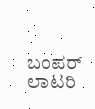ಬಂಪರ್‌ ಲಾಟರಿ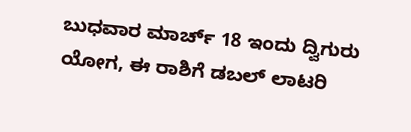ಬುಧವಾರ ಮಾರ್ಚ್ 18 ಇಂದು ದ್ವಿಗುರು ಯೋಗ, ಈ ರಾಶಿಗೆ ಡಬಲ್ ಲಾಟರಿ